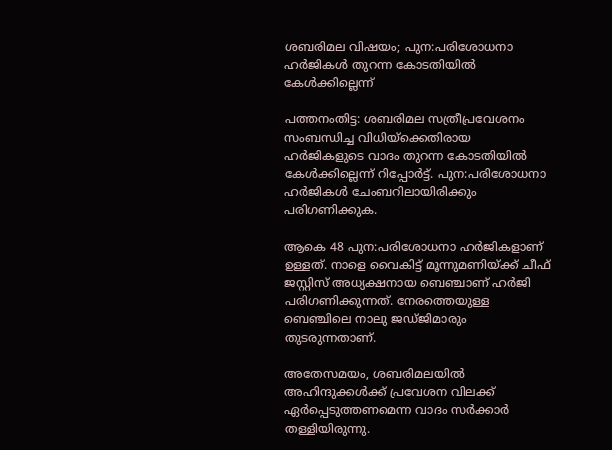ശബരിമല വിഷയം; പുന:പരിശോധനാ ഹര്‍ജികള്‍ തുറന്ന കോടതിയില്‍ കേള്‍ക്കില്ലെന്ന്

പത്തനംതിട്ട: ശബരിമല സത്രീപ്രവേശനം സംബന്ധിച്ച വിധിയ്‌ക്കെതിരായ ഹര്‍ജികളുടെ വാദം തുറന്ന കോടതിയില്‍ കേള്‍ക്കില്ലെന്ന് റിപ്പോര്‍ട്ട്. പുന:പരിശോധനാ ഹര്‍ജികള്‍ ചേംബറിലായിരിക്കും പരിഗണിക്കുക.

ആകെ 48 പുന:പരിശോധനാ ഹര്‍ജികളാണ് ഉള്ളത്. നാളെ വൈകിട്ട് മൂന്നുമണിയ്ക്ക് ചീഫ് ജസ്റ്റിസ് അധ്യക്ഷനായ ബെഞ്ചാണ് ഹര്‍ജി പരിഗണിക്കുന്നത്. നേരത്തെയുള്ള ബെഞ്ചിലെ നാലു ജഡ്ജിമാരും തുടരുന്നതാണ്.

അതേസമയം, ശബരിമലയില്‍ അഹിന്ദുക്കള്‍ക്ക് പ്രവേശന വിലക്ക് ഏര്‍പ്പെടുത്തണമെന്ന വാദം സര്‍ക്കാര്‍ തള്ളിയിരുന്നു.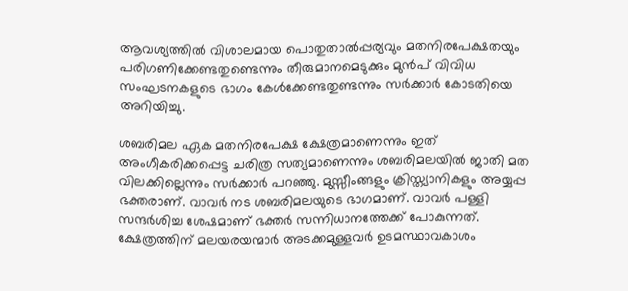ആവശ്യത്തില്‍ വിശാലമായ പൊതുതാല്‍പ്പര്യവും മതനിരപേക്ഷതയും പരിഗണിക്കേണ്ടതുണ്ടെന്നും തീരുമാനമെടുക്കും മുന്‍പ് വിവിധ സംഘടനകളുടെ ഭാഗം കേള്‍ക്കേണ്ടതുണ്ടന്നും സര്‍ക്കാര്‍ കോടതിയെ അറിയിച്ചു.

ശബരിമല ഏക മതനിരപേക്ഷ ക്ഷേത്രമാണെന്നും ഇത് അംഗീകരിക്കപ്പെട്ട ചരിത്ര സത്യമാണെന്നും ശബരിമലയില്‍ ജാതി മത വിലക്കില്ലെന്നും സര്‍ക്കാര്‍ പറഞ്ഞു. മുസ്സീംങ്ങളും ക്രിസ്ത്യാനികളും അയ്യപ്പ ഭക്തരാണ്. വാവര്‍ നട ശബരിമലയുടെ ഭാഗമാണ്. വാവര്‍ പള്ളി സന്ദര്‍ശിച്ച ശേഷമാണ് ഭക്തര്‍ സന്നിധാനത്തേക്ക് പോകുന്നത്. ക്ഷേത്രത്തിന് മലയരയന്മാര്‍ അടക്കമുള്ളവര്‍ ഉടമസ്ഥാവകാശം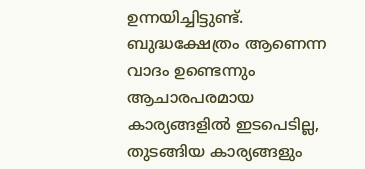ഉന്നയിച്ചിട്ടുണ്ട്. ബുദ്ധക്ഷേത്രം ആണെന്ന വാദം ഉണ്ടെന്നും ആചാരപരമായ കാര്യങ്ങളില്‍ ഇടപെടില്ല, തുടങ്ങിയ കാര്യങ്ങളും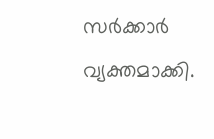സര്‍ക്കാര്‍ വ്യക്തമാക്കി.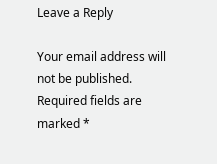Leave a Reply

Your email address will not be published. Required fields are marked *